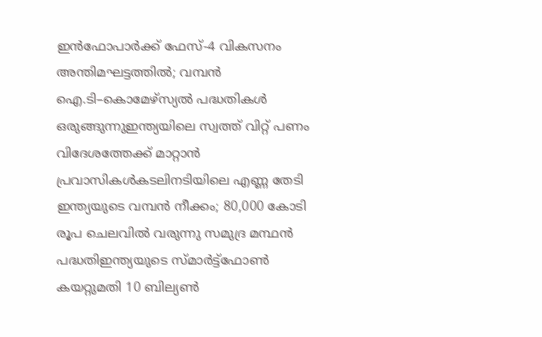ഇൻഫോപാർക്ക് ഫേസ്-4 വികസനം അന്തിമഘട്ടത്തിൽ; വമ്പൻ ഐ.ടി–കൊമേഴ്സ്യൽ പദ്ധതികൾ ഒരുങ്ങുന്നുഇന്ത്യയിലെ സ്വത്ത് വിറ്റ് പണം വിദേശത്തേക്ക് മാറ്റാന്‍ പ്രവാസികള്‍കടലിനടിയിലെ എണ്ണ തേടി ഇന്ത്യയുടെ വമ്പൻ നീക്കം; 80,000 കോടി രൂപ ചെലവിൽ വരുന്നു സമുദ്ര മന്ഥൻ പദ്ധതിഇന്ത്യയുടെ സ്മാര്‍ട്ട്ഫോണ്‍ കയറ്റുമതി 10 ബില്യണ്‍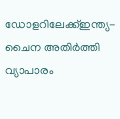ഡോളറിലേക്ക്ഇന്ത്യ-ചൈന അതിര്‍ത്തി വ്യാപാരം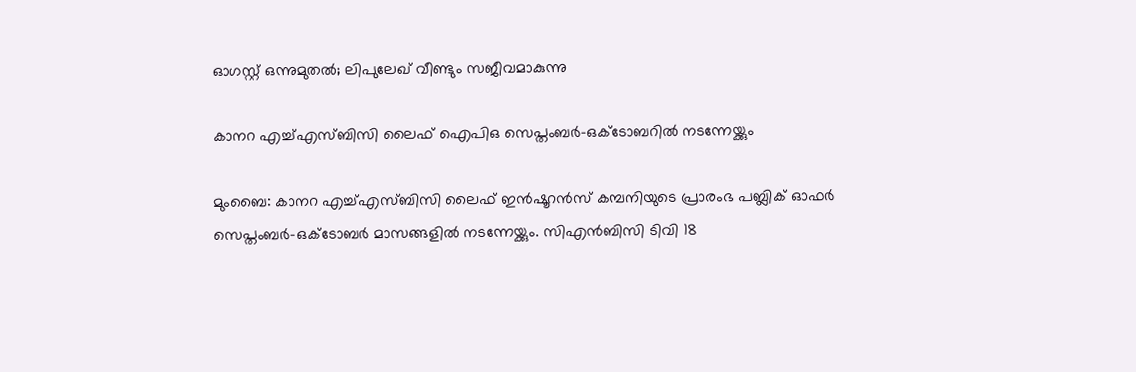ഓഗസ്റ്റ് ഒന്നുമുതല്‍; ലിപുലേഖ് വീണ്ടും സജീവമാകുന്നു

കാനറ എച്ച്എസ്ബിസി ലൈഫ് ഐപിഒ സെപ്തംബര്‍-ഒക്ടോബറില്‍ നടന്നേയ്ക്കും

മുംബൈ: കാനറ എച്ച്എസ്ബിസി ലൈഫ് ഇന്‍ഷൂറന്‍സ് കമ്പനിയുടെ പ്രാരംഭ പബ്ലിക് ഓഫര്‍ സെപ്തംബര്‍-ഒക്ടോബര്‍ മാസങ്ങളില്‍ നടന്നേയ്ക്കും. സിഎന്‍ബിസി ടിവി 18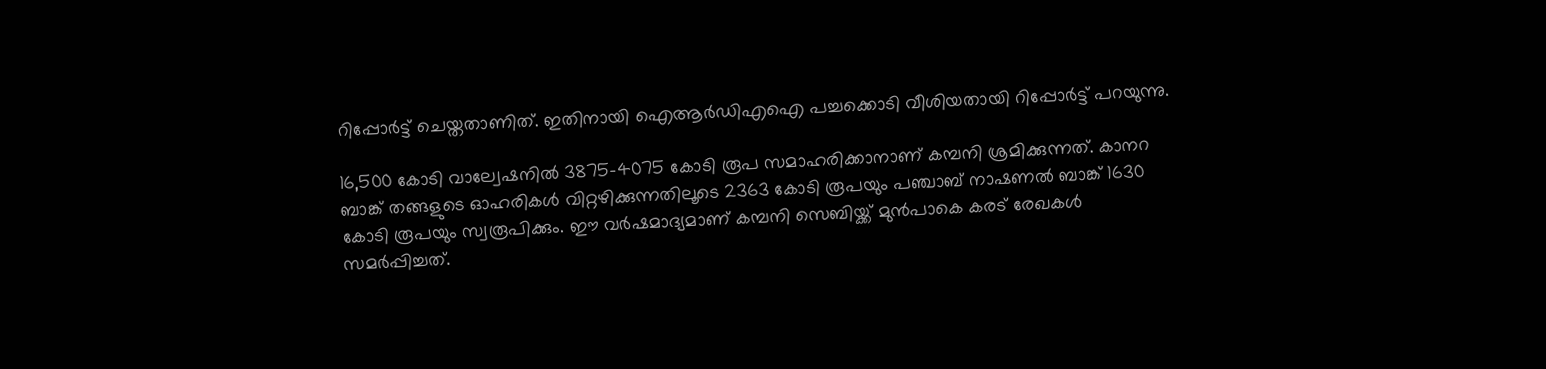റിപ്പോര്‍ട്ട് ചെയ്തതാണിത്. ഇതിനായി ഐആര്‍ഡിഎഐ പച്ചക്കൊടി വീശിയതായി റിപ്പോര്‍ട്ട് പറയുന്നു.

16,500 കോടി വാല്വേഷനില്‍ 3875-4075 കോടി രൂപ സമാഹരിക്കാനാണ് കമ്പനി ശ്രമിക്കുന്നത്. കാനറ ബാങ്ക് തങ്ങളുടെ ഓഹരികള്‍ വിറ്റഴിക്കുന്നതിലൂടെ 2363 കോടി രൂപയും പഞ്ചാബ് നാഷണല്‍ ബാങ്ക് 1630 കോടി രൂപയും സ്വരൂപിക്കും. ഈ വര്‍ഷമാദ്യമാണ് കമ്പനി സെബിയ്ക്ക് മുന്‍പാകെ കരട് രേഖകള്‍ സമര്‍പ്പിച്ചത്.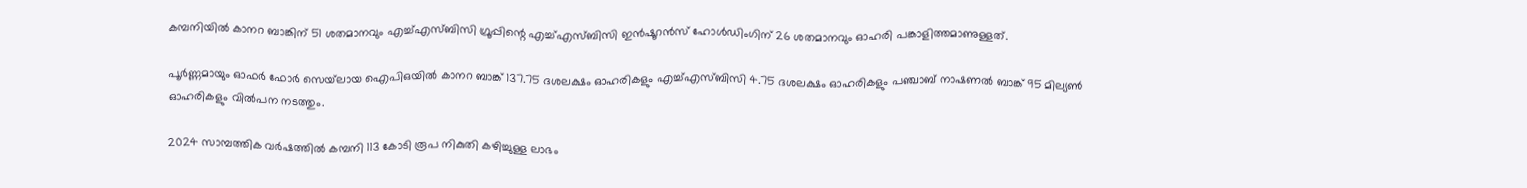കമ്പനിയില്‍ കാനറ ബാങ്കിന് 51 ശതമാനവും എച്ച്എസ്ബിസി ഗ്രൂപ്പിന്റെ എച്ച്എസ്ബിസി ഇന്‍ഷൂറന്‍സ് ഹോള്‍ഡിംഗിന് 26 ശതമാനവും ഓഹരി പങ്കാളിത്തമാണുള്ളത്.

പൂര്‍ണ്ണമായും ഓഫര്‍ ഫോര്‍ സെയ്‌ലായ ഐപിഒയില്‍ കാനറ ബാങ്ക് 137.75 ദശലക്ഷം ഓഹരികളും എച്ച്എസ്ബിസി 4.75 ദശലക്ഷം ഓഹരികളും പഞ്ചാബ് നാഷണല്‍ ബാങ്ക് 95 മില്യണ്‍ ഓഹരികളും വില്‍പന നടത്തും.

2024 സാമ്പത്തിക വര്‍ഷത്തില്‍ കമ്പനി 113 കോടി രൂപ നികുതി കഴിച്ചുള്ള ലാഭം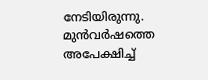നേടിയിരുന്നു. മുന്‍വര്‍ഷത്തെ അപേക്ഷിച്ച്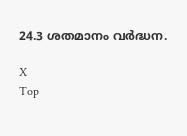24.3 ശതമാനം വര്‍ദ്ധന.

X
Top